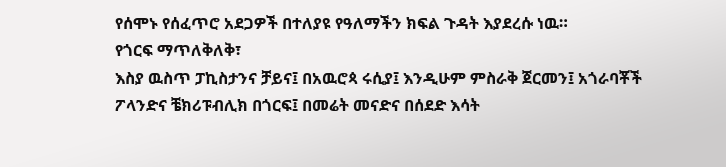የሰሞኑ የሰፈጥሮ አደጋዎች በተለያዩ የዓለማችን ክፍል ጉዳት እያደረሱ ነዉ።
የጎርፍ ማጥለቅለቅ፣
እስያ ዉስጥ ፓኪስታንና ቻይና፤ በአዉሮጳ ሩሲያ፤ እንዲሁም ምስራቅ ጀርመን፤ አጎራባቾች ፖላንድና ቼክሪፑብሊክ በጎርፍ፤ በመሬት መናድና በሰደድ እሳት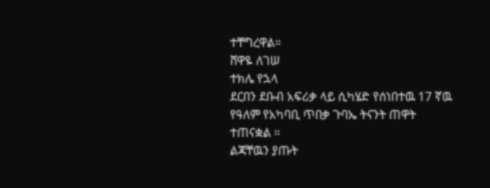ተቸግረዋል።
ሸዋዬ ለገሠ
ተክሌ የኋላ
ደርበን ደቡብ አፍሪቃ ላይ ሲካሄድ የሰነበተዉ 17 ኛዉ የዓለም የአካባቢ ጥበቃ ጉባኤ ትናንት ጠዋት ተጠናቋል ።
ልጃቸዉን ያጡት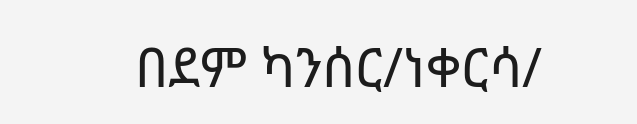በደም ካንሰር/ነቀርሳ/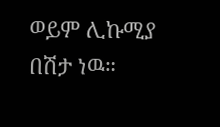ወይም ሊኩሚያ በሽታ ነዉ።